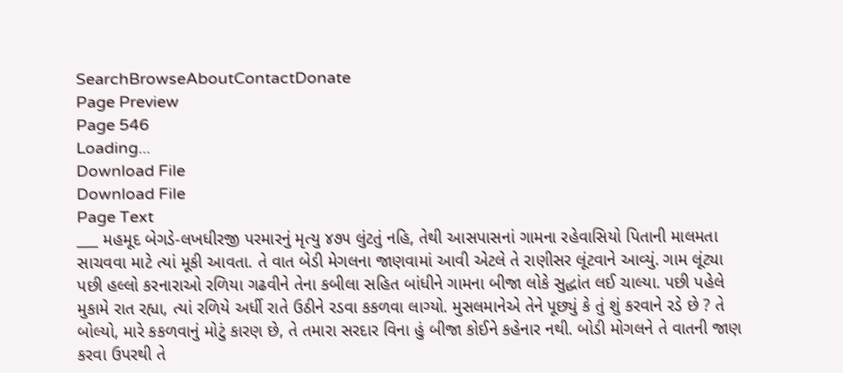SearchBrowseAboutContactDonate
Page Preview
Page 546
Loading...
Download File
Download File
Page Text
___ મહમૂદ બેગડે-લખધીરજી પરમારનું મૃત્યુ ૪૭૫ લુંટતું નહિ, તેથી આસપાસનાં ગામના રહેવાસિયો પિતાની માલમતા સાચવવા માટે ત્યાં મૂકી આવતા. તે વાત બેડી મેગલના જાણવામાં આવી એટલે તે રાણીસર લૂંટવાને આવ્યું. ગામ લૂંટ્યા પછી હલ્લો કરનારાઓ રળિયા ગઢવીને તેના કબીલા સહિત બાંધીને ગામના બીજા લોકે સુદ્ધાંત લઈ ચાલ્યા. પછી પહેલે મુકામે રાત રહ્યા, ત્યાં રળિયે અર્ધી રાતે ઉઠીને રડવા કકળવા લાગ્યો. મુસલમાનેએ તેને પૂછ્યું કે તું શું કરવાને રડે છે ? તે બોલ્યો, મારે કકળવાનું મોટું કારણ છે, તે તમારા સરદાર વિના હું બીજા કોઈને કહેનાર નથી. બોડી મોગલને તે વાતની જાણ કરવા ઉપરથી તે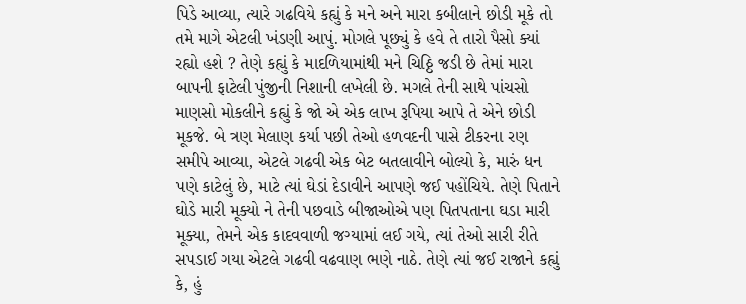પિડે આવ્યા, ત્યારે ગઢવિયે કહ્યું કે મને અને મારા કબીલાને છોડી મૂકે તો તમે માગે એટલી ખંડણી આપું. મોગલે પૂછ્યું કે હવે તે તારો પૈસો ક્યાં રહ્યો હશે ? તેણે કહ્યું કે માદળિયામાંથી મને ચિઠ્ઠિ જડી છે તેમાં મારા બાપની ફાટેલી પુંજીની નિશાની લખેલી છે. મગલે તેની સાથે પાંચસો માણસો મોકલીને કહ્યું કે જો એ એક લાખ રૂપિયા આપે તે એને છોડી મૂકજે. બે ત્રણ મેલાણ કર્યા પછી તેઓ હળવદની પાસે ટીકરના રણ સમીપે આવ્યા, એટલે ગઢવી એક બેટ બતલાવીને બોલ્યો કે, મારું ધન પણે કાટેલું છે, માટે ત્યાં ઘેડાં દેડાવીને આપણે જઈ પહોંચિયે. તેણે પિતાને ઘોડે મારી મૂક્યો ને તેની પછવાડે બીજાઓએ પણ પિતપતાના ઘડા મારી મૂક્યા, તેમને એક કાદવવાળી જગ્યામાં લઈ ગયે, ત્યાં તેઓ સારી રીતે સપડાઈ ગયા એટલે ગઢવી વઢવાણ ભણે નાઠે. તેણે ત્યાં જઈ રાજાને કહ્યું કે, હું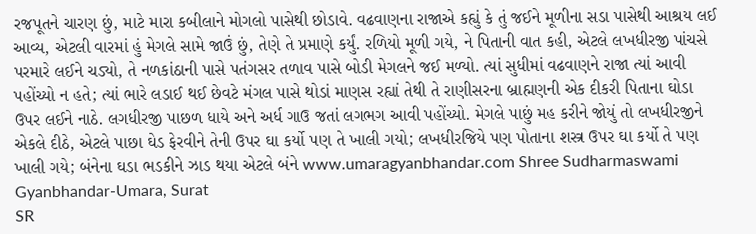રજપૂતને ચારણ છું, માટે મારા કબીલાને મોગલો પાસેથી છોડાવે. વઢવાણના રાજાએ કહ્યું કે તું જઈને મૂળીના સડા પાસેથી આશ્રય લઈ આવ્ય, એટલી વારમાં હું મેગલે સામે જાઉં છું, તેણે તે પ્રમાણે કર્યું. રળિયો મૂળી ગયે, ને પિતાની વાત કહી, એટલે લખધીરજી પાંચસે પરમારે લઈને ચડ્યો, તે નળકાંઠાની પાસે પતંગસર તળાવ પાસે બોડી મેગલને જઈ મળ્યો. ત્યાં સુધીમાં વઢવાણને રાજા ત્યાં આવી પહોંચ્યો ન હતે; ત્યાં ભારે લડાઈ થઈ છેવટે મંગલ પાસે થોડાં માણસ રહ્યાં તેથી તે રાણીસરના બ્રાહ્મણની એક દીકરી પિતાના ઘોડા ઉપર લઈને નાઠે. લગધીરજી પાછળ ધાયે અને અર્ધ ગાઉ જતાં લગભગ આવી પહોંચ્યો. મેગલે પાછું મહ કરીને જોયું તો લખધીરજીને એકલે દીઠે, એટલે પાછા ઘેડ ફેરવીને તેની ઉપર ઘા કર્યો પણ તે ખાલી ગયો; લખધીરજિયે પણ પોતાના શસ્ત્ર ઉપર ઘા કર્યો તે પણ ખાલી ગયે; બંનેના ઘડા ભડકીને ઝાડ થયા એટલે બંને www.umaragyanbhandar.com Shree Sudharmaswami Gyanbhandar-Umara, Surat
SR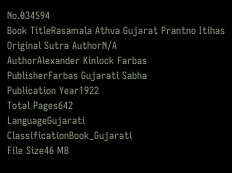No.034594
Book TitleRasamala Athva Gujarat Prantno Itihas
Original Sutra AuthorN/A
AuthorAlexander Kinlock Farbas
PublisherFarbas Gujarati Sabha
Publication Year1922
Total Pages642
LanguageGujarati
ClassificationBook_Gujarati
File Size46 MB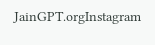JainGPT.orgInstagram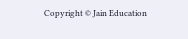Copyright © Jain Education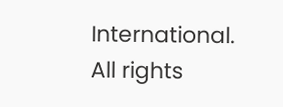International. All rights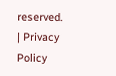reserved. | Privacy Policy